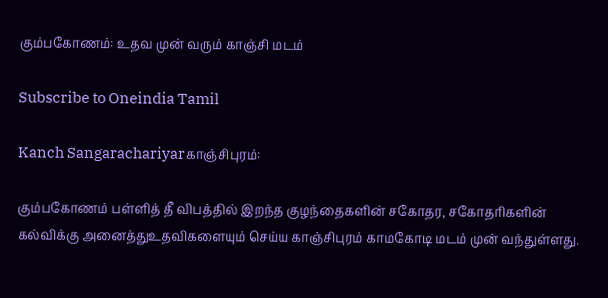கும்பகோணம்: உதவ முன் வரும் காஞ்சி மடம்

Subscribe to Oneindia Tamil

Kanch Sangarachariyarகாஞ்சிபுரம்:

கும்பகோணம் பள்ளித் தீ விபத்தில் இறந்த குழந்தைகளின் சகோதர, சகோதரிகளின் கல்விக்கு அனைத்துஉதவிகளையும் செய்ய காஞ்சிபுரம் காமகோடி மடம் முன் வந்துள்ளது.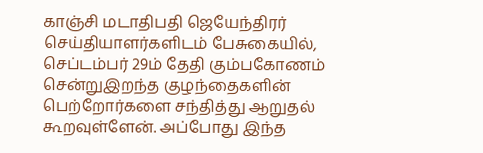காஞ்சி மடாதிபதி ஜெயேந்திரர் செய்தியாளர்களிடம் பேசுகையில், செப்டம்பர் 29ம் தேதி கும்பகோணம் சென்றுஇறந்த குழந்தைகளின் பெற்றோர்களை சந்தித்து ஆறுதல் கூறவுள்ளேன். அப்போது இந்த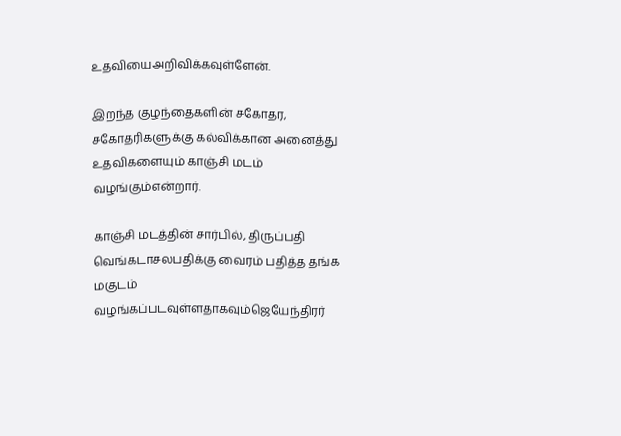உதவியைஅறிவிக்கவுள்ளேன்.

இறந்த குழந்தைகளின் சகோதர, சகோதரிகளுக்கு கல்விக்கான அனைத்து உதவிகளையும் காஞ்சி மடம் வழங்கும்என்றார்.

காஞ்சி மடத்தின் சார்பில், திருப்பதி வெங்கடாசலபதிக்கு வைரம் பதித்த தங்க மகுடம் வழங்கப்படவுள்ளதாகவும்ஜெயேந்திரர்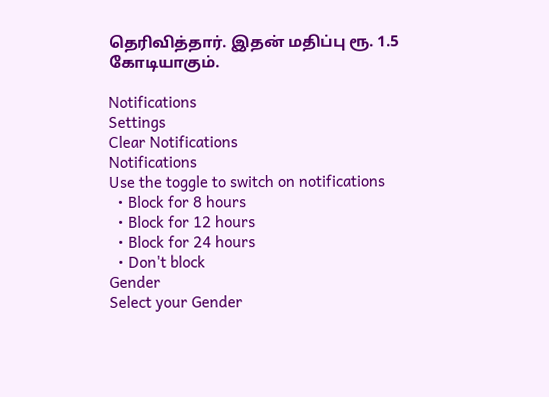தெரிவித்தார். இதன் மதிப்பு ரூ. 1.5 கோடியாகும்.

Notifications
Settings
Clear Notifications
Notifications
Use the toggle to switch on notifications
  • Block for 8 hours
  • Block for 12 hours
  • Block for 24 hours
  • Don't block
Gender
Select your Gender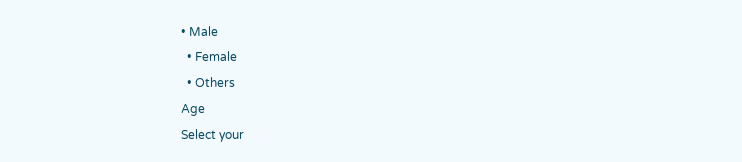• Male
  • Female
  • Others
Age
Select your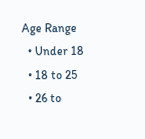Age Range
  • Under 18
  • 18 to 25
  • 26 to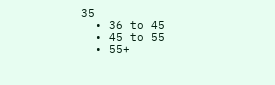35
  • 36 to 45
  • 45 to 55
  • 55+